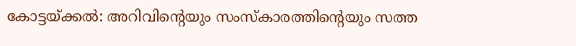കോട്ടയ്ക്കൽ: അറിവിൻ്റെയും സംസ്കാരത്തിൻ്റെയും സത്ത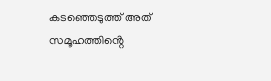കടഞ്ഞെടുത്ത് അത് സമൂഹത്തിൻ്റെ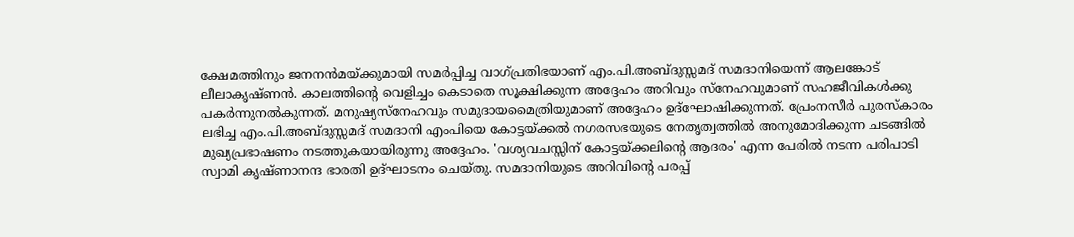ക്ഷേമത്തിനും ജനനൻമയ്ക്കുമായി സമർപ്പിച്ച വാഗ്പ്രതിഭയാണ് എം.പി.അബ്ദുസ്സമദ് സമദാനിയെന്ന് ആലങ്കോട് ലീലാകൃഷ്ണൻ. കാലത്തിൻ്റെ വെളിച്ചം കെടാതെ സൂക്ഷിക്കുന്ന അദ്ദേഹം അറിവും സ്നേഹവുമാണ് സഹജീവികൾക്കു പകർന്നുനൽകുന്നത്. മനുഷ്യസ്നേഹവും സമുദായമൈത്രിയുമാണ് അദ്ദേഹം ഉദ്ഘോഷിക്കുന്നത്. പ്രേംനസീർ പുരസ്കാരം ലഭിച്ച എം.പി.അബ്ദുസ്സമദ് സമദാനി എംപിയെ കോട്ടയ്ക്കൽ നഗരസഭയുടെ നേതൃത്വത്തിൽ അനുമോദിക്കുന്ന ചടങ്ങിൽ മുഖ്യപ്രഭാഷണം നടത്തുകയായിരുന്നു അദ്ദേഹം. 'വശ്യവചസ്സിന് കോട്ടയ്ക്കലിൻ്റെ ആദരം' എന്ന പേരിൽ നടന്ന പരിപാടി സ്വാമി കൃഷ്ണാനന്ദ ഭാരതി ഉദ്ഘാടനം ചെയ്തു. സമദാനിയുടെ അറിവിൻ്റെ പരപ്പ്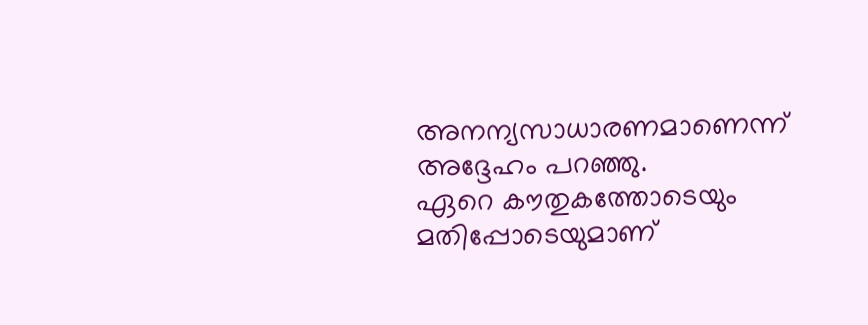അനന്യസാധാരണമാണെന്ന് അദ്ദേഹം പറഞ്ഞു.
ഏറെ കൗതുകത്തോടെയും മതിപ്പോടെയുമാണ്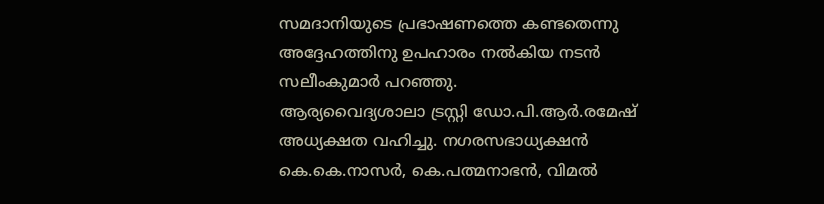സമദാനിയുടെ പ്രഭാഷണത്തെ കണ്ടതെന്നു അദ്ദേഹത്തിനു ഉപഹാരം നൽകിയ നടൻ സലീംകുമാർ പറഞ്ഞു.
ആര്യവൈദ്യശാലാ ട്രസ്റ്റി ഡോ.പി.ആർ.രമേഷ് അധ്യക്ഷത വഹിച്ചു. നഗരസഭാധ്യക്ഷൻ കെ.കെ.നാസർ, കെ.പത്മനാഭൻ, വിമൽ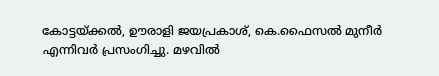കോട്ടയ്ക്കൽ, ഊരാളി ജയപ്രകാശ്, കെ.ഫൈസൽ മുനീർ എന്നിവർ പ്രസംഗിച്ചു. മഴവിൽ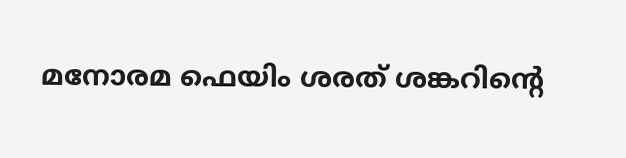മനോരമ ഫെയിം ശരത് ശങ്കറിൻ്റെ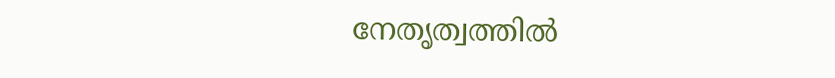നേതൃത്വത്തിൽ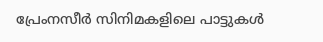പ്രേംനസീർ സിനിമകളിലെ പാട്ടുകൾ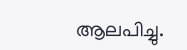ആലപിച്ചു.